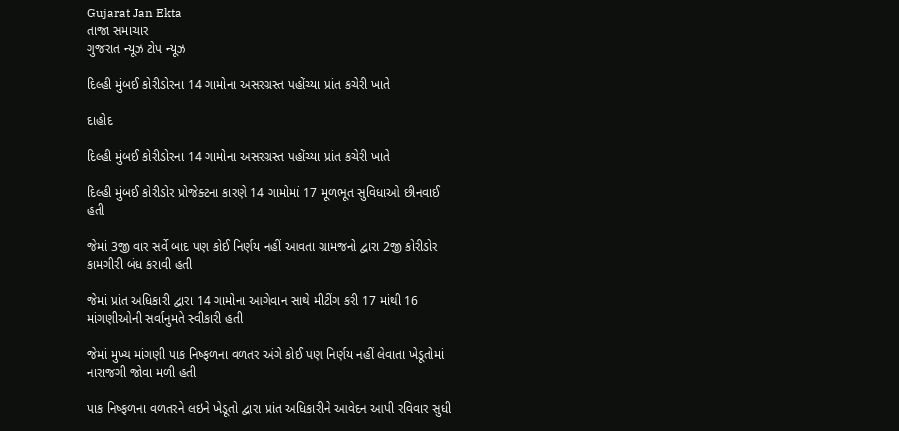Gujarat Jan Ekta
તાજા સમાચાર
ગુજરાત ન્યૂઝ ટોપ ન્યૂઝ

દિલ્હી મુંબઈ કોરીડોરના 14 ગામોના અસરગ્રસ્ત પહોંચ્યા પ્રાંત કચેરી ખાતે

દાહોદ

દિલ્હી મુંબઈ કોરીડોરના 14 ગામોના અસરગ્રસ્ત પહોંચ્યા પ્રાંત કચેરી ખાતે

દિલ્હી મુંબઈ કોરીડોર પ્રોજેક્ટના કારણે 14 ગામોમાં 17 મૂળભૂત સુવિધાઓ છીનવાઈ હતી

જેમાં 3જી વાર સર્વે બાદ પણ કોઈ નિર્ણય નહીં આવતા ગ્રામજનો દ્વારા 2જી કોરીડોર કામગીરી બંધ કરાવી હતી

જેમાં પ્રાંત અધિકારી દ્વારા 14 ગામોના આગેવાન સાથે મીટીંગ કરી 17 માંથી 16 માંગણીઓની સર્વાનુમતે સ્વીકારી હતી

જેમાં મુખ્ય માંગણી પાક નિષ્ફળના વળતર અંગે કોઈ પણ નિર્ણય નહીં લેવાતા ખેડૂતોમાં નારાજગી જોવા મળી હતી

પાક નિષ્ફળના વળતરને લઇને ખેડૂતો દ્વારા પ્રાંત અધિકારીને આવેદન આપી રવિવાર સુધી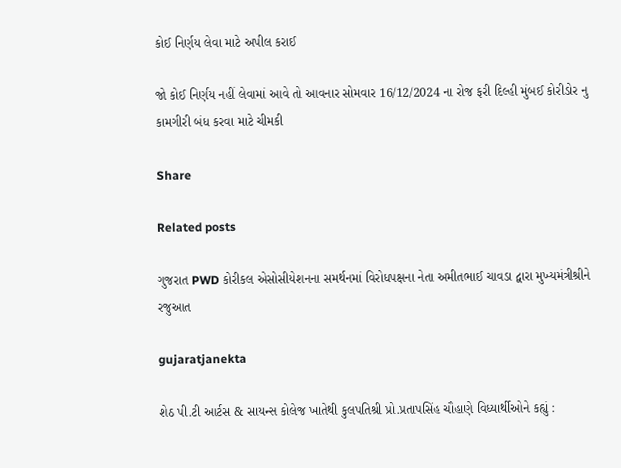કોઈ નિર્ણય લેવા માટે અપીલ કરાઈ

જો કોઈ નિર્ણય નહીં લેવામાં આવે તો આવનાર સોમવાર 16/12/2024 ના રોજ ફરી દિલ્હી મુંબઈ કોરીડોર નુ કામગીરી બંધ કરવા માટે ચીમકી

Share

Related posts

ગુજરાત PWD કોરીકલ એસોસીયેશનના સમર્થનમાં વિરોધપક્ષના નેતા અમીતભાઈ ચાવડા દ્વારા મુખ્યમંત્રીશ્રીને રજુઆત

gujaratjanekta

શેઠ પી.ટી આર્ટસ & સાયન્સ કોલેજ ખાતેથી કુલપતિશ્રી પ્રો.પ્રતાપસિંહ ચૌહાણે વિધ્યાર્થીઓને કહ્યું :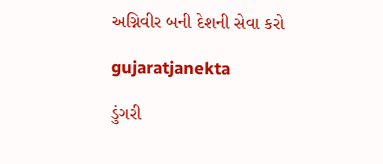અગ્નિવીર બની દેશની સેવા કરો

gujaratjanekta

ડુંગરી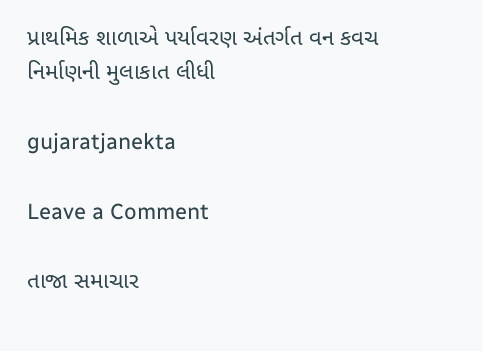પ્રાથમિક શાળાએ પર્યાવરણ અંતર્ગત વન કવચ નિર્માણની મુલાકાત લીધી

gujaratjanekta

Leave a Comment

તાજા સમાચાર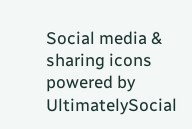Social media & sharing icons powered by UltimatelySocial